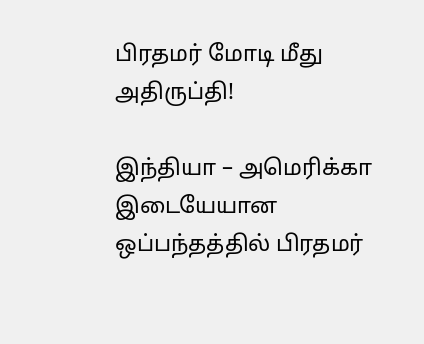பிரதமர் மோடி மீது அதிருப்தி!

இந்தியா – அமெரிக்கா இடையேயான ஒப்பந்தத்தில் பிரதமர்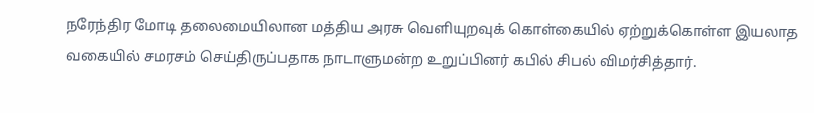நரேந்திர மோடி தலைமையிலான மத்திய அரசு வெளியுறவுக் கொள்கையில் ஏற்றுக்கொள்ள இயலாத வகையில் சமரசம் செய்திருப்பதாக நாடாளுமன்ற உறுப்பினர் கபில் சிபல் விமர்சித்தார்.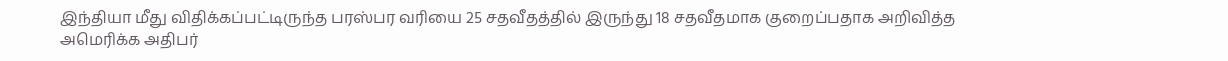இந்தியா மீது விதிக்கப்பட்டிருந்த பரஸ்பர வரியை 25 சதவீதத்தில் இருந்து 18 சதவீதமாக குறைப்பதாக அறிவித்த அமெரிக்க அதிபர்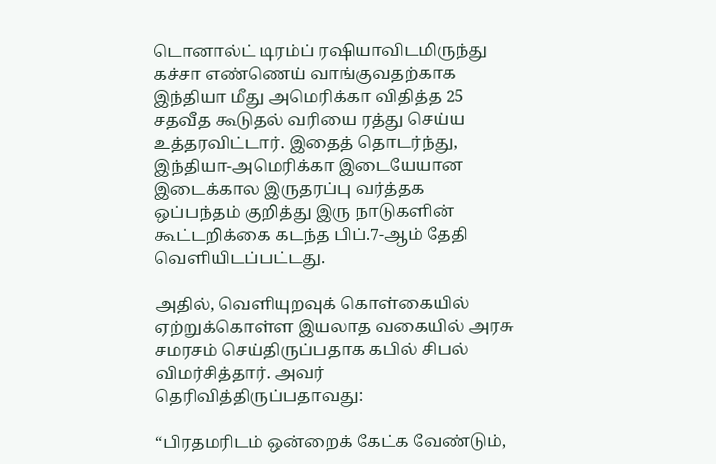டொனால்ட் டிரம்ப் ரஷியாவிடமிருந்து கச்சா எண்ணெய் வாங்குவதற்காக இந்தியா மீது அமெரிக்கா விதித்த 25 சதவீத கூடுதல் வரியை ரத்து செய்ய உத்தரவிட்டார். இதைத் தொடர்ந்து, இந்தியா-அமெரிக்கா இடையேயான இடைக்கால இருதரப்பு வர்த்தக ஒப்பந்தம் குறித்து இரு நாடுகளின் கூட்டறிக்கை கடந்த பிப்.7-ஆம் தேதி வெளியிடப்பட்டது.

அதில், வெளியுறவுக் கொள்கையில் ஏற்றுக்கொள்ள இயலாத வகையில் அரசு சமரசம் செய்திருப்பதாக கபில் சிபல் விமர்சித்தார். அவர் தெரிவித்திருப்பதாவது:

“பிரதமரிடம் ஒன்றைக் கேட்க வேண்டும்,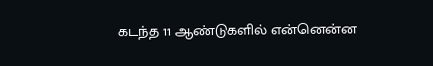கடந்த 11 ஆண்டுகளில் என்னென்ன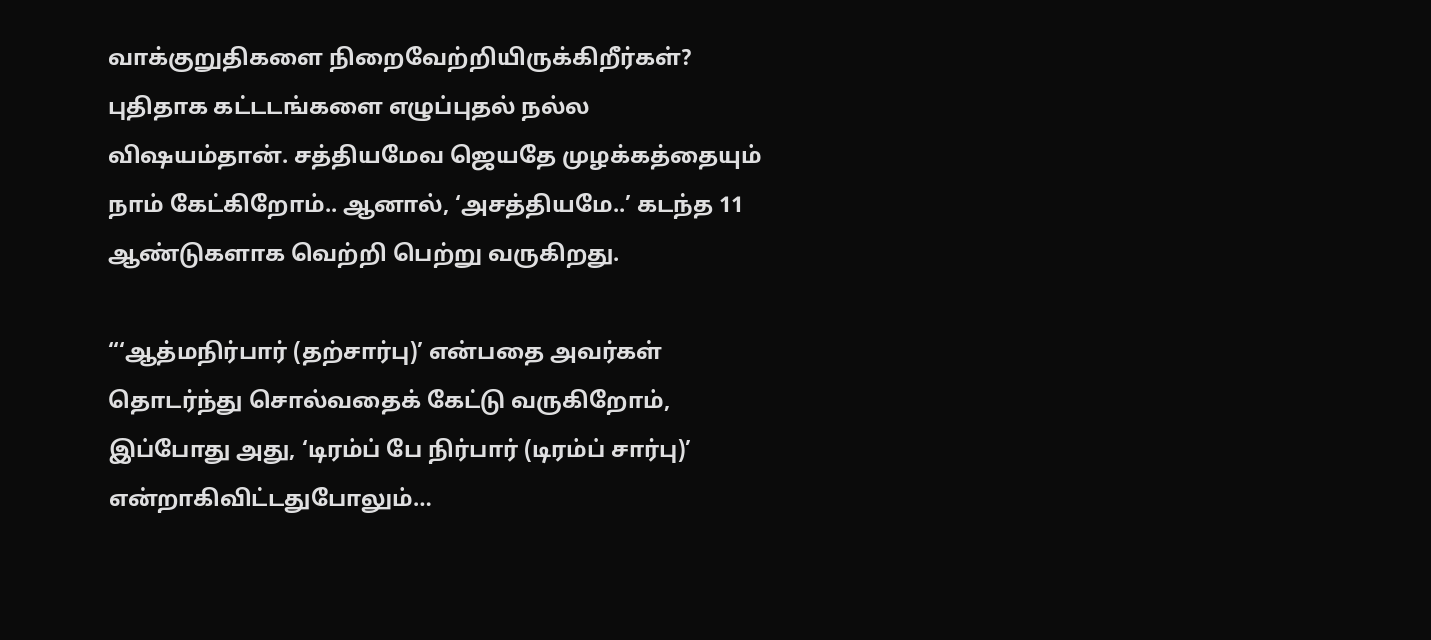வாக்குறுதிகளை நிறைவேற்றியிருக்கிறீர்கள்? புதிதாக கட்டடங்களை எழுப்புதல் நல்ல விஷயம்தான். சத்தியமேவ ஜெயதே முழக்கத்தையும் நாம் கேட்கிறோம்.. ஆனால், ‘அசத்தியமே..’ கடந்த 11 ஆண்டுகளாக வெற்றி பெற்று வருகிறது.

“‘ஆத்மநிர்பார் (தற்சார்பு)’ என்பதை அவர்கள் தொடர்ந்து சொல்வதைக் கேட்டு வருகிறோம், இப்போது அது, ‘டிரம்ப் பே நிர்பார் (டிரம்ப் சார்பு)’ என்றாகிவிட்டதுபோலும்…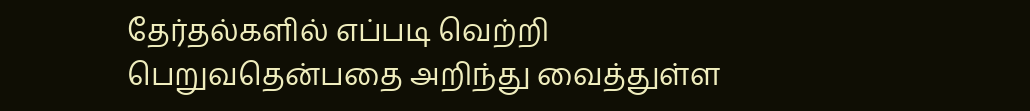தேர்தல்களில் எப்படி வெற்றி பெறுவதென்பதை அறிந்து வைத்துள்ள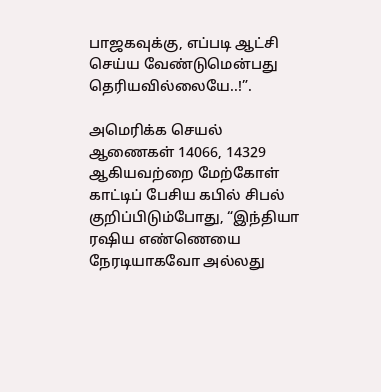பாஜகவுக்கு, எப்படி ஆட்சி செய்ய வேண்டுமென்பது தெரியவில்லையே..!”.

அமெரிக்க செயல் ஆணைகள் 14066, 14329 ஆகியவற்றை மேற்கோள் காட்டிப் பேசிய கபில் சிபல் குறிப்பிடும்போது, “இந்தியா ரஷிய எண்ணெயை நேரடியாகவோ அல்லது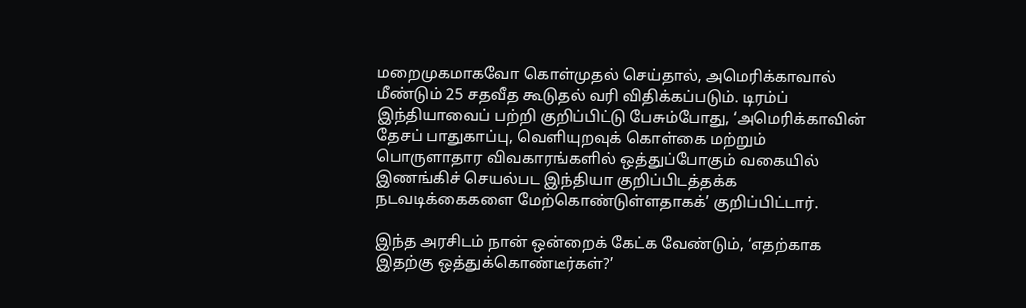மறைமுகமாகவோ கொள்முதல் செய்தால், அமெரிக்காவால் மீண்டும் 25 சதவீத கூடுதல் வரி விதிக்கப்படும். டிரம்ப் இந்தியாவைப் பற்றி குறிப்பிட்டு பேசும்போது, ‘அமெரிக்காவின் தேசப் பாதுகாப்பு, வெளியுறவுக் கொள்கை மற்றும் பொருளாதார விவகாரங்களில் ஒத்துப்போகும் வகையில் இணங்கிச் செயல்பட இந்தியா குறிப்பிடத்தக்க நடவடிக்கைகளை மேற்கொண்டுள்ளதாகக்’ குறிப்பிட்டார்.

இந்த அரசிடம் நான் ஒன்றைக் கேட்க வேண்டும், ‘எதற்காக இதற்கு ஒத்துக்கொண்டீர்கள்?’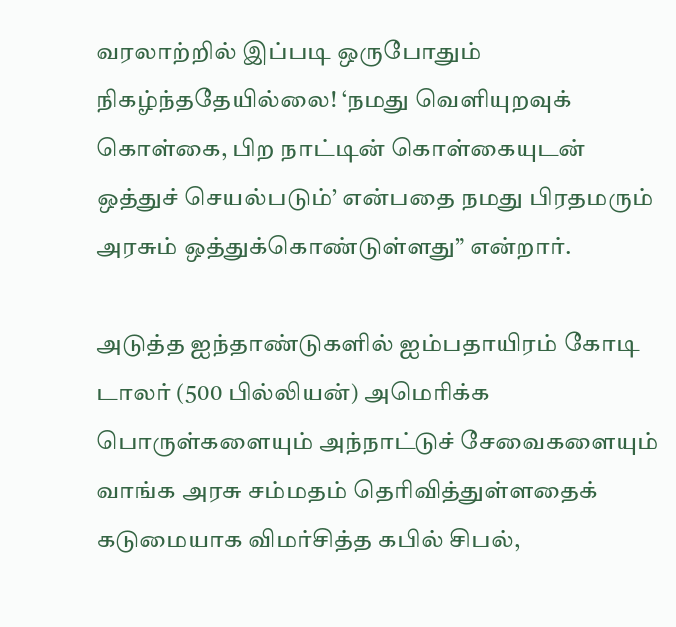வரலாற்றில் இப்படி ஒருபோதும் நிகழ்ந்ததேயில்லை! ‘நமது வெளியுறவுக் கொள்கை, பிற நாட்டின் கொள்கையுடன் ஒத்துச் செயல்படும்’ என்பதை நமது பிரதமரும் அரசும் ஒத்துக்கொண்டுள்ளது” என்றார்.

அடுத்த ஐந்தாண்டுகளில் ஐம்பதாயிரம் கோடி டாலர் (500 பில்லியன்) அமெரிக்க பொருள்களையும் அந்நாட்டுச் சேவைகளையும் வாங்க அரசு சம்மதம் தெரிவித்துள்ளதைக் கடுமையாக விமர்சித்த கபில் சிபல்,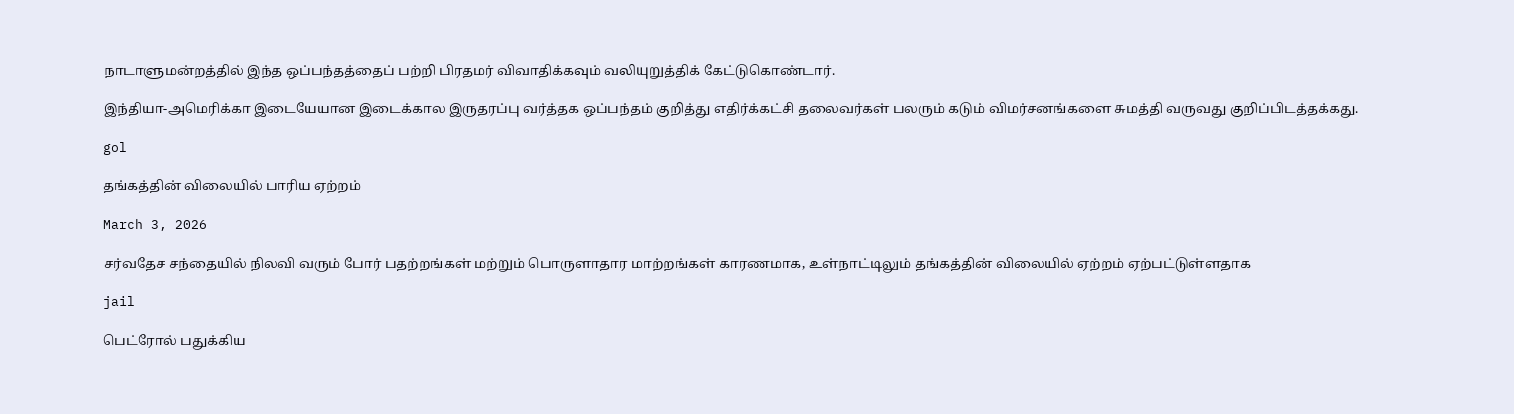நாடாளுமன்றத்தில் இந்த ஒப்பந்தத்தைப் பற்றி பிரதமர் விவாதிக்கவும் வலியுறுத்திக் கேட்டுகொண்டார்.

இந்தியா-அமெரிக்கா இடையேயான இடைக்கால இருதரப்பு வர்த்தக ஒப்பந்தம் குறித்து எதிர்க்கட்சி தலைவர்கள் பலரும் கடும் விமர்சனங்களை சுமத்தி வருவது குறிப்பிடத்தக்கது.

gol

தங்கத்தின் விலையில் பாரிய ஏற்றம்

March 3, 2026

சர்வதேச சந்தையில் நிலவி வரும் போர் பதற்றங்கள் மற்றும் பொருளாதார மாற்றங்கள் காரணமாக, உள்நாட்டிலும் தங்கத்தின் விலையில் ஏற்றம் ஏற்பட்டுள்ளதாக

jail

பெட்ரோல் பதுக்கிய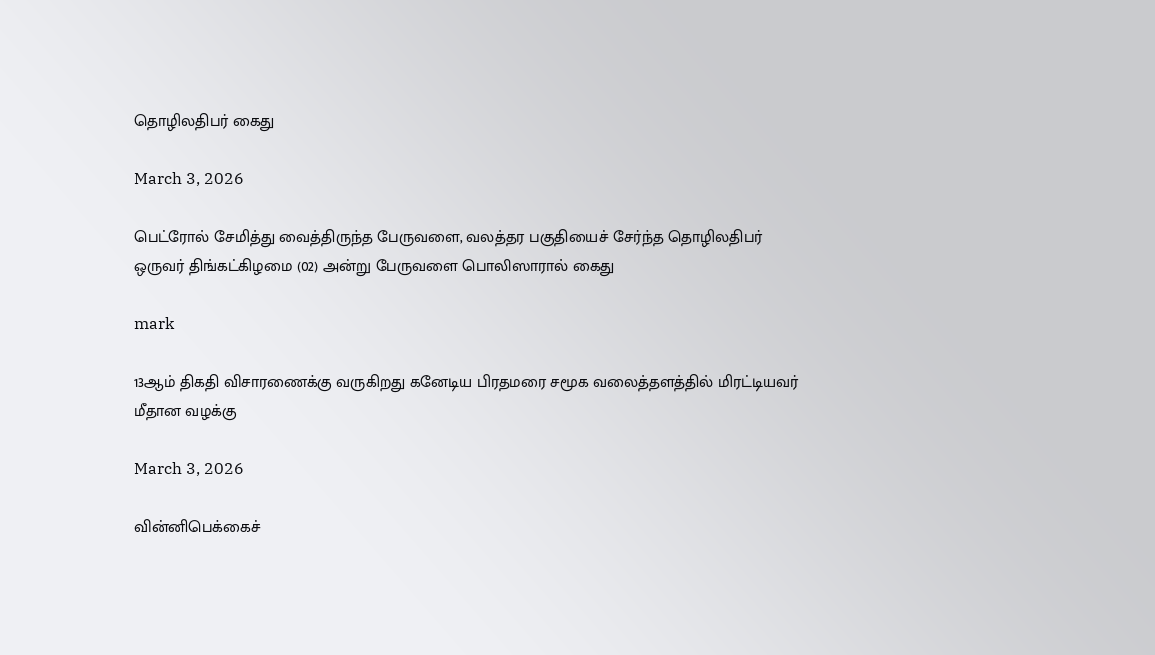தொழிலதிபர் கைது

March 3, 2026

பெட்ரோல் சேமித்து வைத்திருந்த பேருவளை, வலத்தர பகுதியைச் சேர்ந்த தொழிலதிபர் ஒருவர் திங்கட்கிழமை (02) அன்று பேருவளை பொலிஸாரால் கைது

mark

13ஆம் திகதி விசாரணைக்கு வருகிறது கனேடிய பிரதமரை சமூக வலைத்தளத்தில் மிரட்டியவர் மீதான வழக்கு

March 3, 2026

வின்னிபெக்கைச்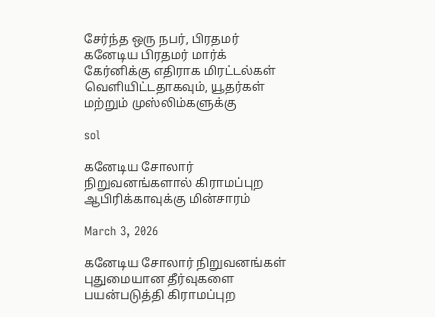சேர்ந்த ஒரு நபர், பிரதமர் கனேடிய பிரதமர் மார்க் கேர்னிக்கு எதிராக மிரட்டல்கள் வெளியிட்டதாகவும், யூதர்கள் மற்றும் முஸ்லிம்களுக்கு

sol

கனேடிய சோலார் நிறுவனங்களால் கிராமப்புற ஆபிரிக்காவுக்கு மின்சாரம்

March 3, 2026

கனேடிய சோலார் நிறுவனங்கள் புதுமையான தீர்வுகளை பயன்படுத்தி கிராமப்புற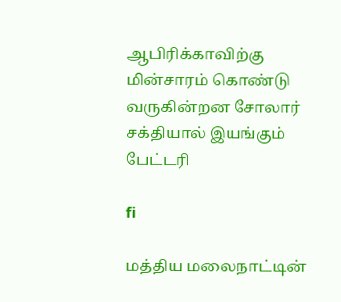ஆபிரிக்காவிற்கு மின்சாரம் கொண்டு வருகின்றன சோலார் சக்தியால் இயங்கும் பேட்டரி

fi

மத்திய மலைநாட்டின்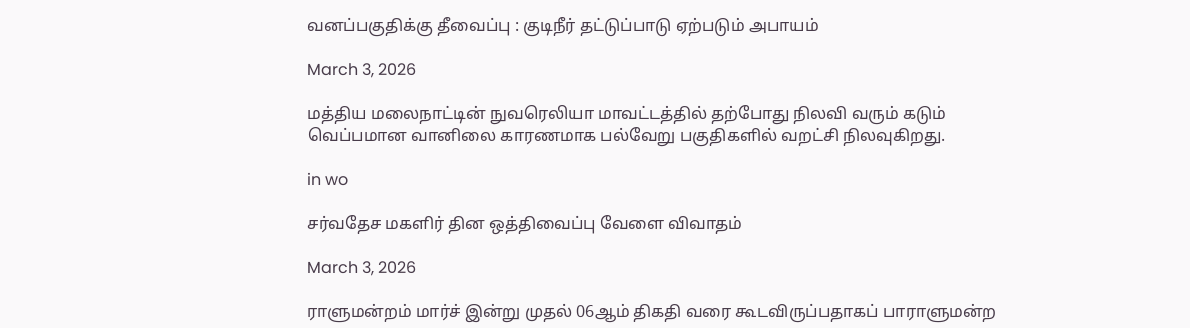வனப்பகுதிக்கு தீவைப்பு : குடிநீர் தட்டுப்பாடு ஏற்படும் அபாயம்

March 3, 2026

மத்திய மலைநாட்டின் நுவரெலியா மாவட்டத்தில் தற்போது நிலவி வரும் கடும் வெப்பமான வானிலை காரணமாக பல்வேறு பகுதிகளில் வறட்சி நிலவுகிறது.

in wo

சர்வதேச மகளிர் தின ஒத்திவைப்பு வேளை விவாதம்

March 3, 2026

ராளுமன்றம் மார்ச் இன்று முதல் 06ஆம் திகதி வரை கூடவிருப்பதாகப் பாராளுமன்ற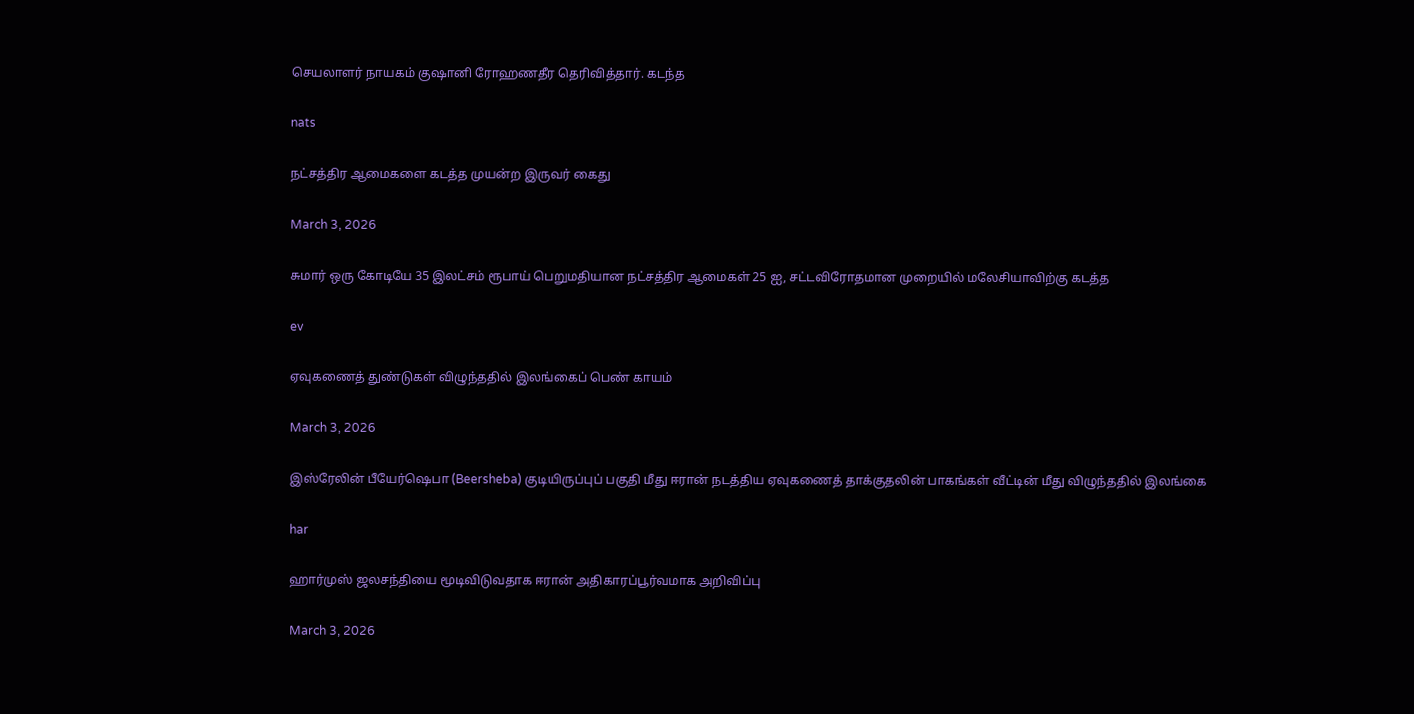செயலாளர் நாயகம் குஷானி ரோஹணதீர தெரிவித்தார். கடந்த

nats

நட்சத்திர ஆமைகளை கடத்த முயன்ற இருவர் கைது

March 3, 2026

சுமார் ஒரு கோடியே 35 இலட்சம் ரூபாய் பெறுமதியான நட்சத்திர ஆமைகள் 25 ஐ, சட்டவிரோதமான முறையில் மலேசியாவிற்கு கடத்த

ev

ஏவுகணைத் துண்டுகள் விழுந்ததில் இலங்கைப் பெண் காயம்

March 3, 2026

இஸ்ரேலின் பீயேர்ஷெபா (Beersheba) குடியிருப்புப் பகுதி மீது ஈரான் நடத்திய ஏவுகணைத் தாக்குதலின் பாகங்கள் வீட்டின் மீது விழுந்ததில் இலங்கை

har

ஹார்முஸ் ஜலசந்தியை மூடிவிடுவதாக ஈரான் அதிகாரப்பூர்வமாக அறிவிப்பு

March 3, 2026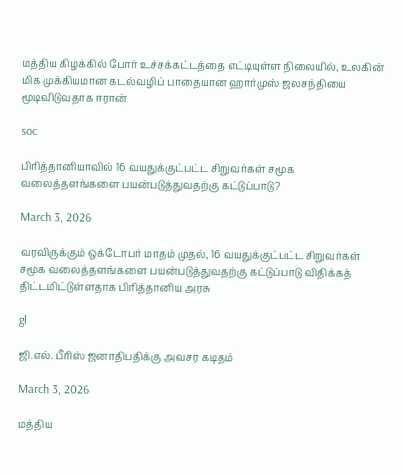மத்திய கிழக்கில் போர் உச்சக்கட்டத்தை எட்டியுள்ள நிலையில், உலகின் மிக முக்கியமான கடல்வழிப் பாதையான ஹார்முஸ் ஜலசந்தியை மூடிவிடுவதாக ஈரான்

soc

பிரித்தானியாவில் 16 வயதுக்குட்பட்ட சிறுவர்கள் சமூக வலைத்தளங்களை பயன்படுத்துவதற்கு கட்டுப்பாடு?

March 3, 2026

வரவிருக்கும் ஒக்டோபர் மாதம் முதல், 16 வயதுக்குட்பட்ட சிறுவர்கள் சமூக வலைத்தளங்களை பயன்படுத்துவதற்கு கட்டுப்பாடு விதிக்கத் திட்டமிட்டுள்ளதாக பிரித்தானிய அரசு

gl

ஜி.எல். பீரிஸ் ஜனாதிபதிக்கு அவசர கடிதம்

March 3, 2026

மத்திய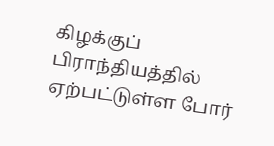கிழக்குப் பிராந்தியத்தில் ஏற்பட்டுள்ள போர்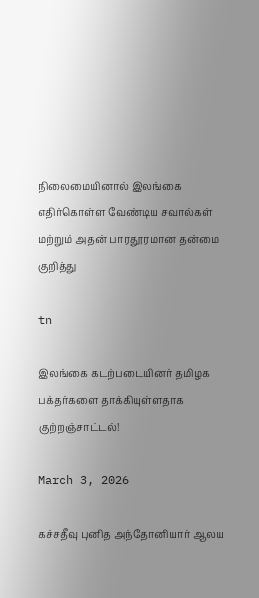நிலைமையினால் இலங்கை எதிர்கொள்ள வேண்டிய சவால்கள் மற்றும் அதன் பாரதூரமான தன்மை குறித்து

tn

இலங்கை கடற்படையினர் தமிழக பக்தர்களை தாக்கியுள்ளதாக குற்றஞ்சாட்டல்!

March 3, 2026

கச்சதீவு புனித அந்தோனியார் ஆலய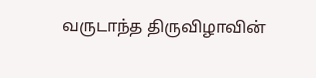வருடாந்த திருவிழாவின்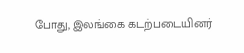போது, இலங்கை கடற்படையினர்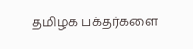தமிழக பக்தர்களை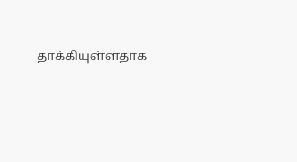தாக்கியுள்ளதாக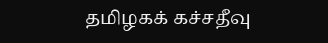தமிழகக் கச்சதீவு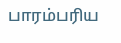பாரம்பரிய